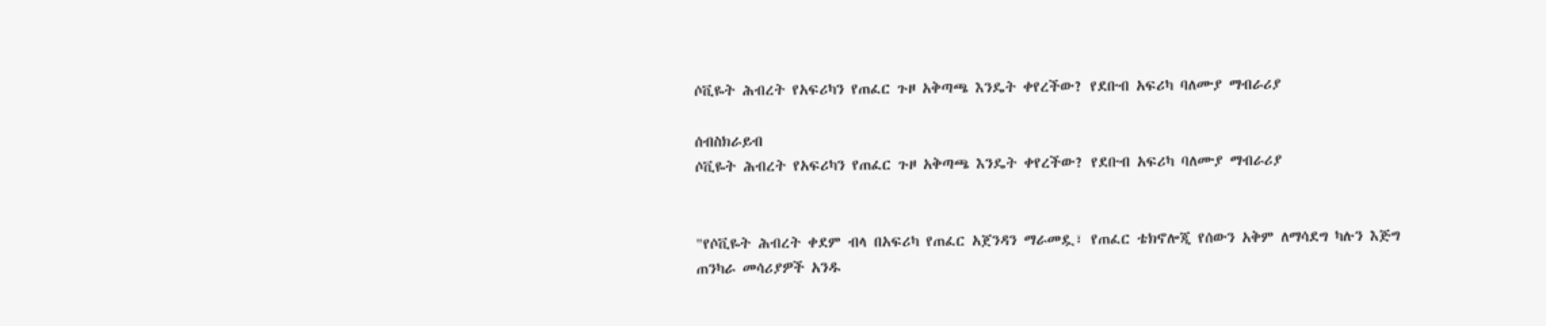ሶቪዬት ሕብረት የአፍሪካን የጠፈር ጉዞ አቅጣጫ እንዴት ቀየረችው? የደቡብ አፍሪካ ባለሙያ ማብራሪያ

ሰብስክራይብ
ሶቪዬት ሕብረት የአፍሪካን የጠፈር ጉዞ አቅጣጫ እንዴት ቀየረችው? የደቡብ አፍሪካ ባለሙያ ማብራሪያ


"የሶቪዬት ሕብረት ቀደም ብላ በአፍሪካ የጠፈር አጀንዳን ማራመዷ፣ የጠፈር ቴክኖሎጂ የሰውን አቅም ለማሳደግ ካሉን እጅግ ጠንካራ መሳሪያዎች አንዱ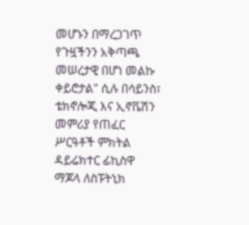መሆኑን በማረጋገጥ የጉዟችንን አቅጣጫ መሠረታዊ በሆነ መልኩ ቀይሮታል" ሲሉ በሳይንስ፣ ቴክኖሎጂ እና ኢኖቬሽን መምሪያ የጠፈር ሥርዓቶች ምክትል ዳይሬክተር ፊኪስዋ ማጆላ ለስፑትኒክ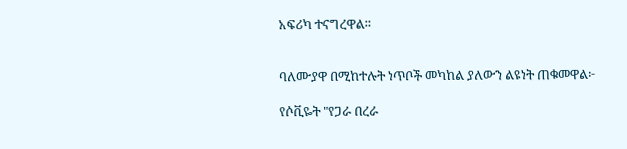አፍሪካ ተናግረዋል።


ባለሙያዋ በሚከተሉት ነጥቦች መካከል ያለውን ልዩነት ጠቁመዋል፦

የሶቪዬት "የጋራ በረራ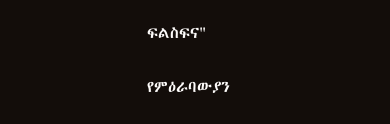ፍልስፍና"

የምዕራባውያን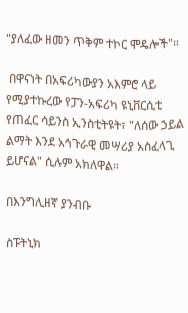"ያለፈው ዘመን ጥቅም ተኮር ሞዴሎች"።

 በዋናነት በአፍሪካውያን አእምሮ ላይ የሚያተኩረው የፓን-አፍሪካ ዩኒቨርሲቲ የጠፈር ሳይንስ ኢንስቲትዩት፣ "ለሰው ኃይል ልማት እንደ አኅጉራዊ መሣሪያ አስፈላጊ ይሆናል" ሲሉም አክለዋል።

በእንግሊዘኛ ያንብቡ

ስፑትኒክ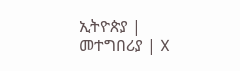ኢትዮጵያ | መተግበሪያ | X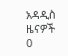አዳዲስ ዜናዎች
0